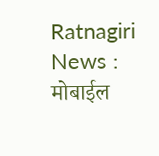Ratnagiri News : मोबाईल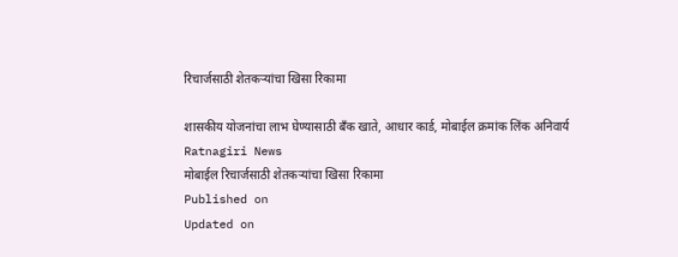रिचार्जसाठी शेतकऱ्यांचा खिसा रिकामा

शासकीय योजनांचा लाभ घेण्यासाठी बँक खाते, आधार कार्ड, मोबाईल क्रमांक लिंक अनिवार्य
Ratnagiri News
मोबाईल रिचार्जसाठी शेतकऱ्यांचा खिसा रिकामा
Published on
Updated on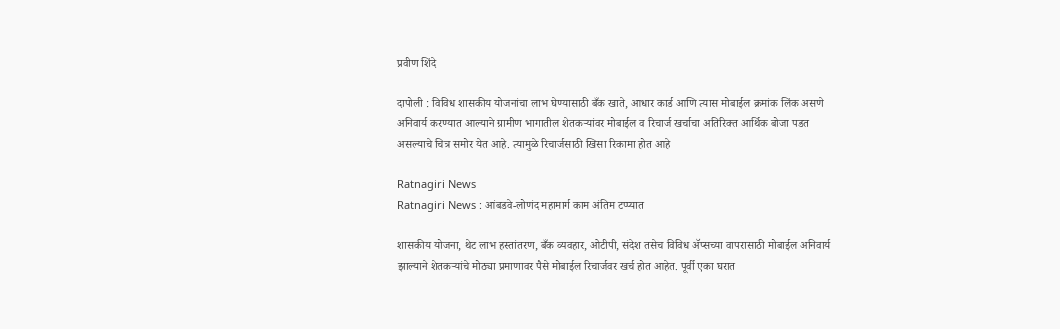प्रवीण शिंदे

दापोली : विविध शासकीय योजनांचा लाभ घेण्यासाठी बँक खाते, आधार कार्ड आणि त्यास मोबाईल क्रमांक लिंक असणे अनिवार्य करण्यात आल्याने ग्रामीण भागातील शेतकऱ्यांवर मोबाईल व रिचार्ज खर्चाचा अतिरिक्त आर्थिक बोजा पडत असल्याचे चित्र समोर येत आहे. त्यामुळे रिचार्जसाठी खिसा रिकामा होत आहे

Ratnagiri News
Ratnagiri News : आंबडवे-लोणंद महामार्ग काम अंतिम टप्प्यात

शासकीय योजना, थेट लाभ हस्तांतरण, बँक व्यवहार, ओटीपी, संदेश तसेच विविध ॲप्सच्या वापरासाठी मोबाईल अनिवार्य झाल्याने शेतकऱ्यांचे मोठ्या प्रमाणावर पैसे मोबाईल रिचार्जवर खर्च होत आहेत. पूर्वी एका घरात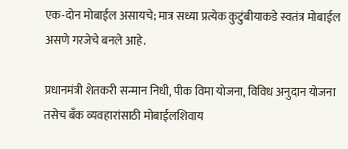एक-दोन मोबाईल असायचे; मात्र सध्या प्रत्येक कुटुंबीयाकडे स्वतंत्र मोबाईल असणे गरजेचे बनले आहे.

प्रधानमंत्री शेतकरी सन्मान निधी, पीक विमा योजना, विविध अनुदान योजना तसेच बँक व्यवहारांसाठी मोबाईलशिवाय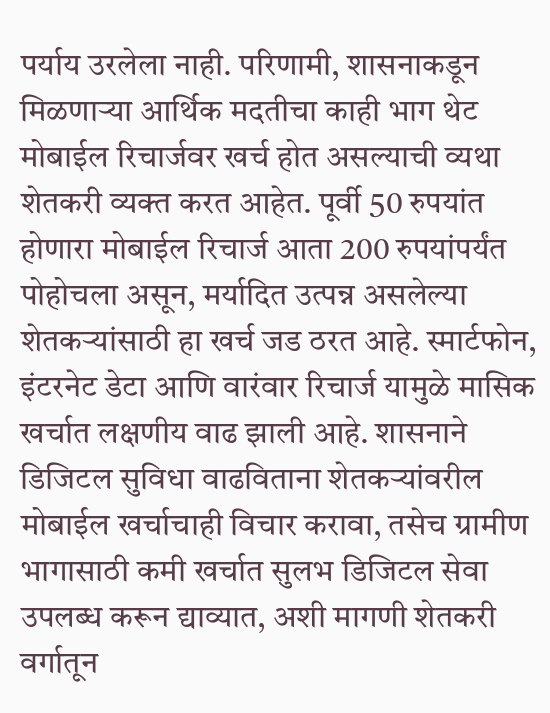पर्याय उरलेला नाही. परिणामी, शासनाकडून मिळणाऱ्या आर्थिक मदतीचा काही भाग थेट मोबाईल रिचार्जवर खर्च होत असल्याची व्यथा शेतकरी व्यक्त करत आहेत. पूर्वी 50 रुपयांत होणारा मोबाईल रिचार्ज आता 200 रुपयांपर्यंत पोहोचला असून, मर्यादित उत्पन्न असलेल्या शेतकऱ्यांसाठी हा खर्च जड ठरत आहे. स्मार्टफोन, इंटरनेट डेटा आणि वारंवार रिचार्ज यामुळे मासिक खर्चात लक्षणीय वाढ झाली आहे. शासनाने डिजिटल सुविधा वाढविताना शेतकऱ्यांवरील मोबाईल खर्चाचाही विचार करावा, तसेच ग्रामीण भागासाठी कमी खर्चात सुलभ डिजिटल सेवा उपलब्ध करून द्याव्यात, अशी मागणी शेतकरी वर्गातून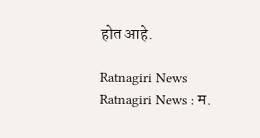होत आहे.

Ratnagiri News
Ratnagiri News : म.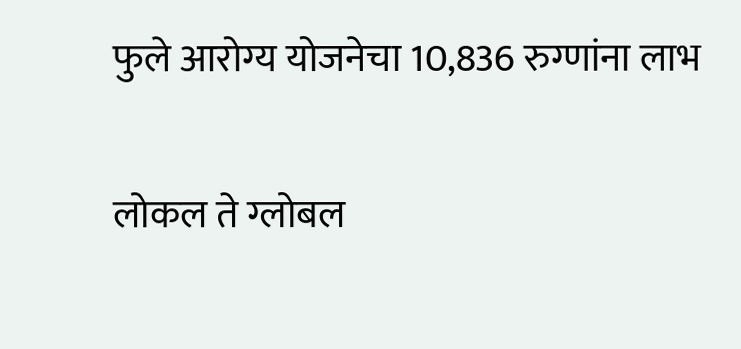फुले आरोग्य योजनेचा 10,836 रुग्णांना लाभ

लोकल ते ग्लोबल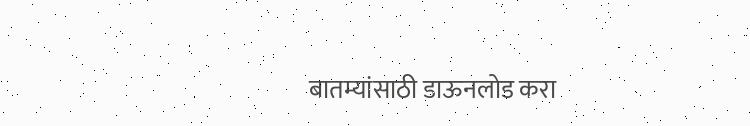बातम्यांसाठी डाऊनलोड करा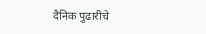दैनिक पुढारीचे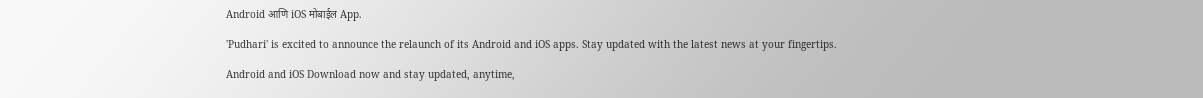Android आणि iOS मोबाईल App.

'Pudhari' is excited to announce the relaunch of its Android and iOS apps. Stay updated with the latest news at your fingertips.

Android and iOS Download now and stay updated, anytime,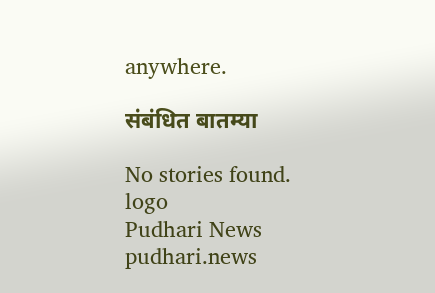anywhere.

संबंधित बातम्या

No stories found.
logo
Pudhari News
pudhari.news